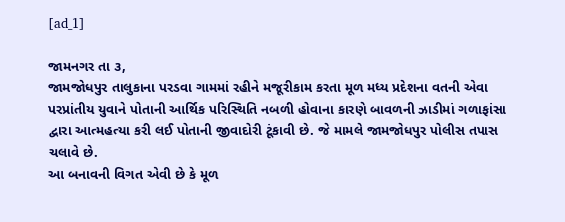[ad_1]

જામનગર તા ૩,
જામજોધપુર તાલુકાના પરડવા ગામમાં રહીને મજૂરીકામ કરતા મૂળ મધ્ય પ્રદેશના વતની એવા પરપ્રાંતીય યુવાને પોતાની આર્થિક પરિસ્થિતિ નબળી હોવાના કારણે બાવળની ઝાડીમાં ગળાફાંસા દ્વારા આત્મહત્યા કરી લઈ પોતાની જીવાદોરી ટૂંકાવી છે. જે મામલે જામજોધપુર પોલીસ તપાસ ચલાવે છે.
આ બનાવની વિગત એવી છે કે મૂળ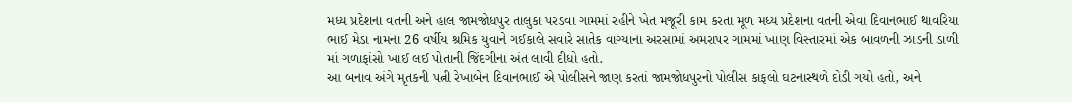મધ્ય પ્રદેશના વતની અને હાલ જામજોધપુર તાલુકા પરડવા ગામમાં રહીને ખેત મજૂરી કામ કરતા મૂળ મધ્ય પ્રદેશના વતની એવા દિવાનભાઈ થાવરિયા ભાઈ મેડા નામના 26 વર્ષીય શ્રમિક યુવાને ગઈકાલે સવારે સાતેક વાગ્યાના અરસામાં અમરાપર ગામમાં ખાણ વિસ્તારમાં એક બાવળની ઝાડની ડાળી માં ગળાફાંસો ખાઈ લઈ પોતાની જિંદગીના અંત લાવી દીધો હતો.
આ બનાવ અંગે મૃતકની પત્ની રેખાબેન દિવાનભાઈ એ પોલીસને જાણ કરતાં જામજોધપુરનો પોલીસ કાફલો ઘટનાસ્થળે દોડી ગયો હતો, અને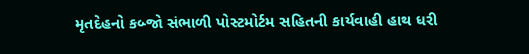મૃતદેહનો કબ્જો સંભાળી પોસ્ટમોર્ટમ સહિતની કાર્યવાહી હાથ ધરી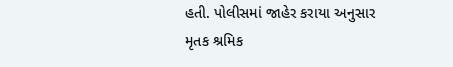હતી. પોલીસમાં જાહેર કરાયા અનુસાર મૃતક શ્રમિક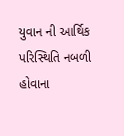યુવાન ની આર્થિક પરિસ્થિતિ નબળી હોવાના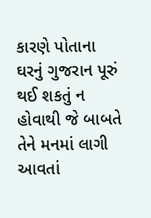કારણે પોતાના ઘરનું ગુજરાન પૂરું થઈ શકતું ન હોવાથી જે બાબતે તેને મનમાં લાગી આવતાં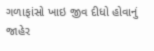ગળાફાંસો ખાઇ જીવ દીધો હોવાનું જાહેર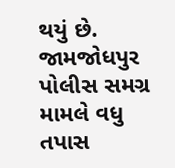થયું છે. જામજોધપુર પોલીસ સમગ્ર મામલે વધુ તપાસ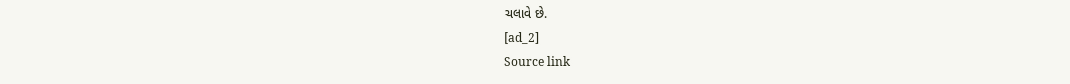ચલાવે છે.
[ad_2]
Source link